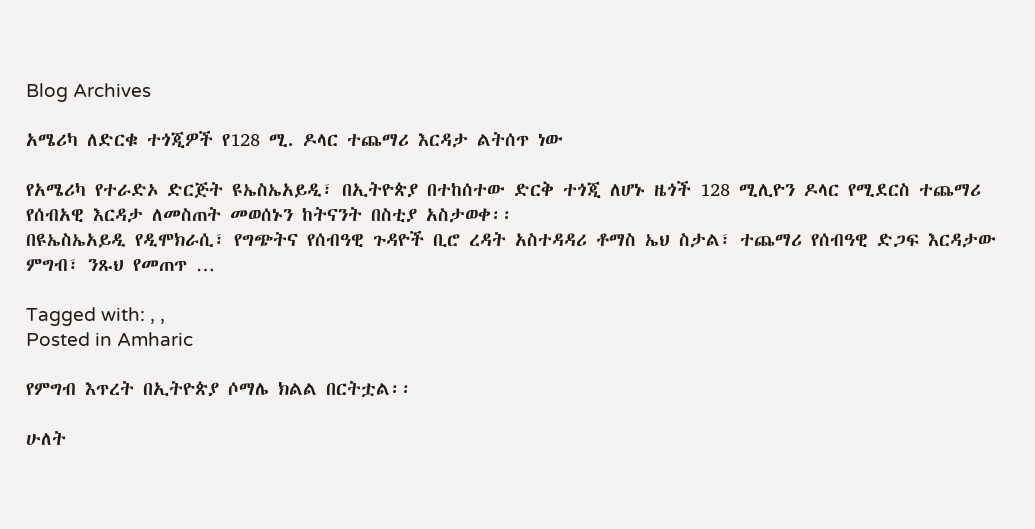Blog Archives

አሜሪካ ለድርቁ ተጎጂዎች የ128 ሚ. ዶላር ተጨማሪ እርዳታ ልትሰጥ ነው

የአሜሪካ የተራድኦ ድርጅት ዩኤስኤአይዲ፣ በኢትዮጵያ በተከሰተው ድርቅ ተጎጂ ለሆኑ ዜጎች 128 ሚሊዮን ዶላር የሚደርስ ተጨማሪ የሰብአዊ እርዳታ ለመስጠት መወሰኑን ከትናንት በስቲያ አስታወቀ፡፡
በዩኤስኤአይዲ የዲሞክራሲ፣ የግጭትና የሰብዓዊ ጉዳዮች ቢሮ ረዳት አስተዳዳሪ ቶማስ ኤህ ስታል፣ ተጨማሪ የሰብዓዊ ድጋፍ እርዳታው ምግብ፣ ንጹህ የመጠጥ …

Tagged with: , ,
Posted in Amharic

የምግብ እጥረት በኢትዮጵያ ሶማሌ ክልል በርትቷል፡፡

ሁለት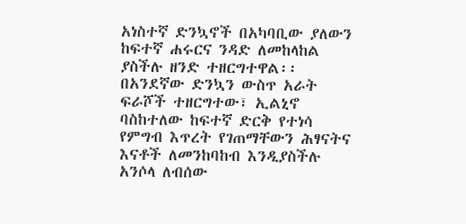አነስተኛ ድንኳኖች በአካባቢው ያለውን ከፍተኛ ሐሩርና ንዳድ ለመከላከል ያስችሉ ዘንድ ተዘርግተዋል፡፡ በአንደኛው ድንኳን ውስጥ አራት ፍራሾች ተዘርግተው፣ ኢልኒኖ ባስከተለው ከፍተኛ ድርቅ የተነሳ የምግብ እጥረት የገጠማቸውን ሕፃናትና እናቶች ለመንከባከብ እንዲያስችሉ አንሶላ ለብሰው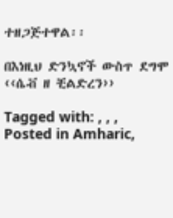ተዘጋጅተዋል፡፡

በእነዚህ ድንኳኖች ውስጥ ደግሞ ‹‹ሴቭ ዘ ቺልድረን››

Tagged with: , , ,
Posted in Amharic,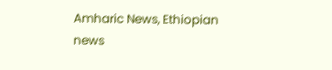Amharic News, Ethiopian news